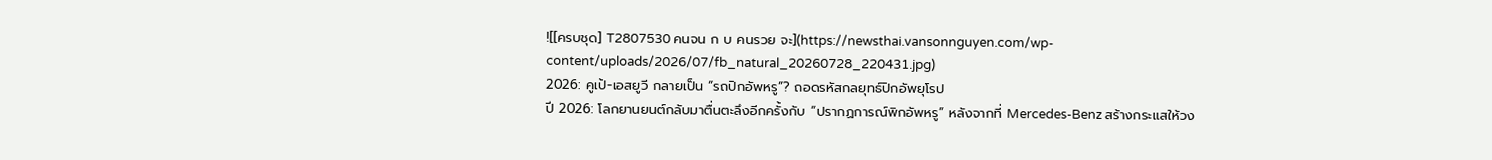![[ครบชุด] T2807530 คนจน ก บ คนรวย จะ](https://newsthai.vansonnguyen.com/wp-content/uploads/2026/07/fb_natural_20260728_220431.jpg)
2026: คูเป้-เอสยูวี กลายเป็น “รถปิกอัพหรู”? ถอดรหัสกลยุทธ์ปิกอัพยุโรป
ปี 2026: โลกยานยนต์กลับมาตื่นตะลึงอีกครั้งกับ “ปรากฏการณ์พิกอัพหรู” หลังจากที่ Mercedes-Benz สร้างกระแสให้วง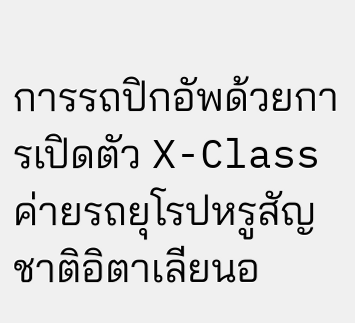การรถปิกอัพด้วยการเปิดตัว X-Class ค่ายรถยุโรปหรูสัญชาติอิตาเลียนอ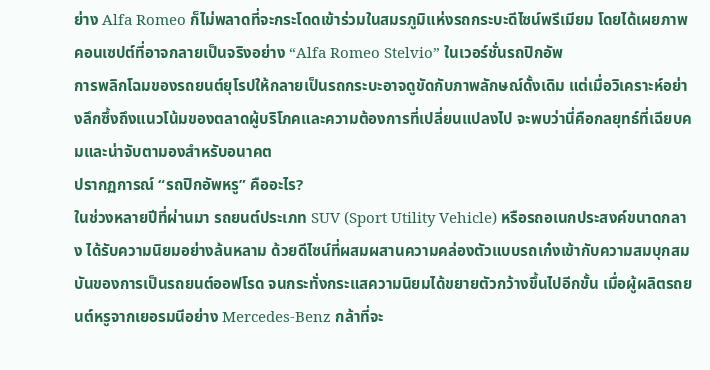ย่าง Alfa Romeo ก็ไม่พลาดที่จะกระโดดเข้าร่วมในสมรภูมิแห่งรถกระบะดีไซน์พรีเมียม โดยได้เผยภาพคอนเซปต์ที่อาจกลายเป็นจริงอย่าง “Alfa Romeo Stelvio” ในเวอร์ชั่นรถปิกอัพ
การพลิกโฉมของรถยนต์ยุโรปให้กลายเป็นรถกระบะอาจดูขัดกับภาพลักษณ์ดั้งเดิม แต่เมื่อวิเคราะห์อย่างลึกซึ้งถึงแนวโน้มของตลาดผู้บริโภคและความต้องการที่เปลี่ยนแปลงไป จะพบว่านี่คือกลยุทธ์ที่เฉียบคมและน่าจับตามองสำหรับอนาคต
ปรากฏการณ์ “รถปิกอัพหรู” คืออะไร?
ในช่วงหลายปีที่ผ่านมา รถยนต์ประเภท SUV (Sport Utility Vehicle) หรือรถอเนกประสงค์ขนาดกลาง ได้รับความนิยมอย่างล้นหลาม ด้วยดีไซน์ที่ผสมผสานความคล่องตัวแบบรถเก๋งเข้ากับความสมบุกสมบันของการเป็นรถยนต์ออฟโรด จนกระทั่งกระแสความนิยมได้ขยายตัวกว้างขึ้นไปอีกขั้น เมื่อผู้ผลิตรถยนต์หรูจากเยอรมนีอย่าง Mercedes-Benz กล้าที่จะ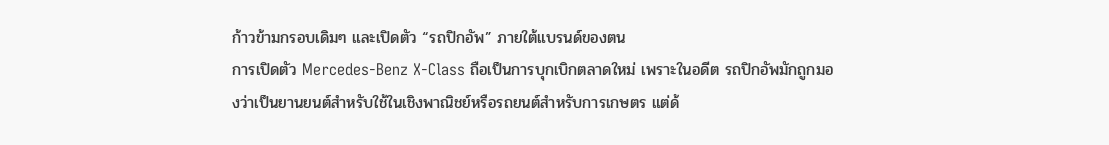ก้าวข้ามกรอบเดิมๆ และเปิดตัว “รถปิกอัพ” ภายใต้แบรนด์ของตน
การเปิดตัว Mercedes-Benz X-Class ถือเป็นการบุกเบิกตลาดใหม่ เพราะในอดีต รถปิกอัพมักถูกมองว่าเป็นยานยนต์สำหรับใช้ในเชิงพาณิชย์หรือรถยนต์สำหรับการเกษตร แต่ด้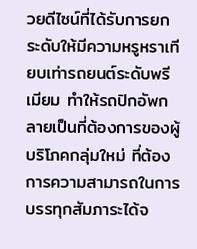วยดีไซน์ที่ได้รับการยกระดับให้มีความหรูหราเทียบเท่ารถยนต์ระดับพรีเมียม ทำให้รถปิกอัพกลายเป็นที่ต้องการของผู้บริโภคกลุ่มใหม่ ที่ต้องการความสามารถในการบรรทุกสัมภาระได้จ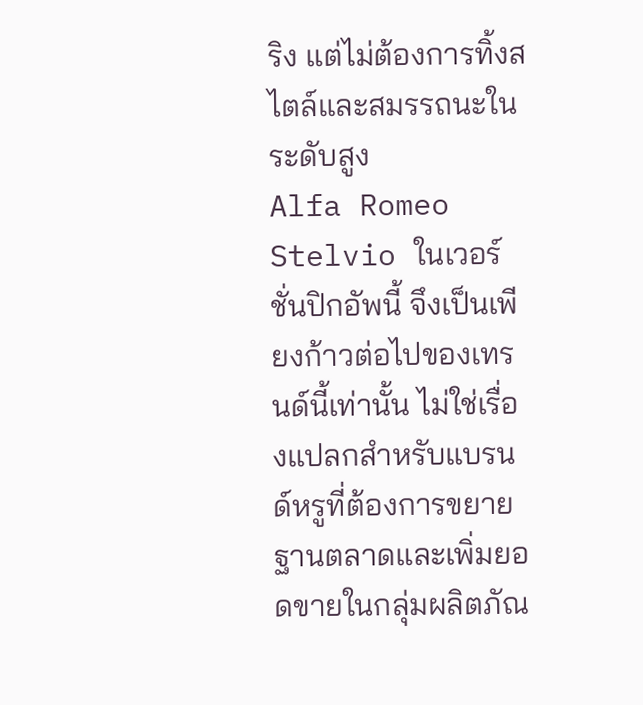ริง แต่ไม่ต้องการทิ้งสไตล์และสมรรถนะในระดับสูง
Alfa Romeo Stelvio ในเวอร์ชั่นปิกอัพนี้ จึงเป็นเพียงก้าวต่อไปของเทรนด์นี้เท่านั้น ไม่ใช่เรื่องแปลกสำหรับแบรนด์หรูที่ต้องการขยายฐานตลาดและเพิ่มยอดขายในกลุ่มผลิตภัณ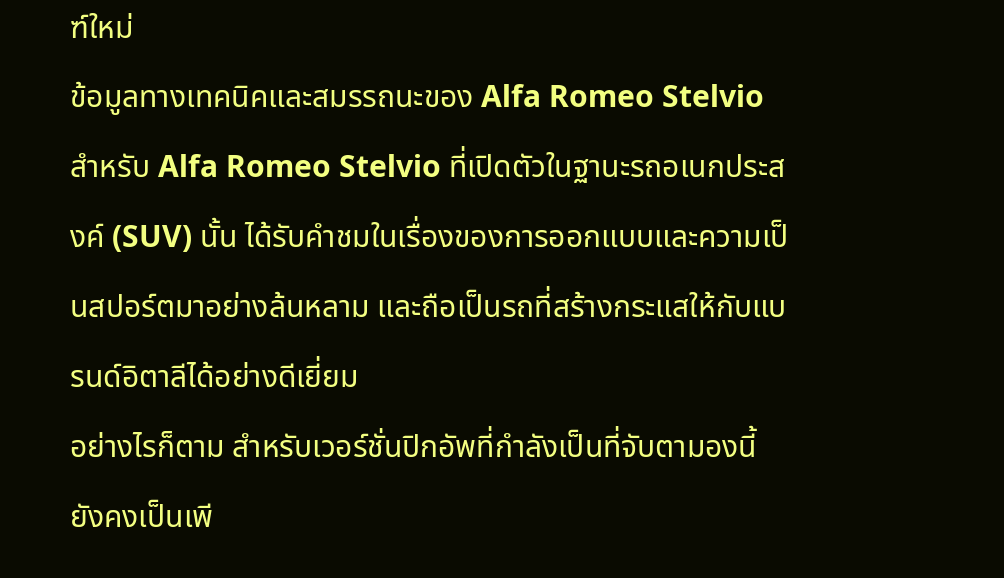ฑ์ใหม่
ข้อมูลทางเทคนิคและสมรรถนะของ Alfa Romeo Stelvio
สำหรับ Alfa Romeo Stelvio ที่เปิดตัวในฐานะรถอเนกประสงค์ (SUV) นั้น ได้รับคำชมในเรื่องของการออกแบบและความเป็นสปอร์ตมาอย่างล้นหลาม และถือเป็นรถที่สร้างกระแสให้กับแบรนด์อิตาลีได้อย่างดีเยี่ยม
อย่างไรก็ตาม สำหรับเวอร์ชั่นปิกอัพที่กำลังเป็นที่จับตามองนี้ ยังคงเป็นเพี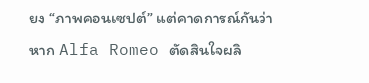ยง “ภาพคอนเซปต์” แต่คาดการณ์กันว่า หาก Alfa Romeo ตัดสินใจผลิ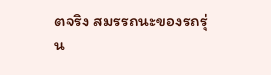ตจริง สมรรถนะของรถรุ่น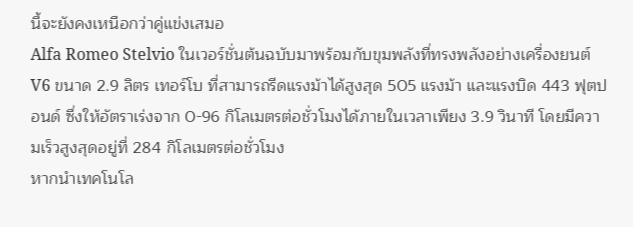นี้จะยังคงเหนือกว่าคู่แข่งเสมอ
Alfa Romeo Stelvio ในเวอร์ชั่นต้นฉบับมาพร้อมกับขุมพลังที่ทรงพลังอย่างเครื่องยนต์ V6 ขนาด 2.9 ลิตร เทอร์โบ ที่สามารถรีดแรงม้าได้สูงสุด 505 แรงม้า และแรงบิด 443 ฟุตปอนด์ ซึ่งให้อัตราเร่งจาก 0-96 กิโลเมตรต่อชั่วโมงได้ภายในเวลาเพียง 3.9 วินาที โดยมีความเร็วสูงสุดอยู่ที่ 284 กิโลเมตรต่อชั่วโมง
หากนำเทคโนโล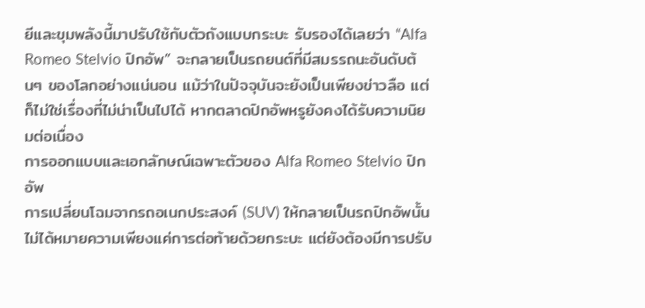ยีและขุมพลังนี้มาปรับใช้กับตัวถังแบบกระบะ รับรองได้เลยว่า “Alfa Romeo Stelvio ปิกอัพ” จะกลายเป็นรถยนต์ที่มีสมรรถนะอันดับต้นๆ ของโลกอย่างแน่นอน แม้ว่าในปัจจุบันจะยังเป็นเพียงข่าวลือ แต่ก็ไม่ใช่เรื่องที่ไม่น่าเป็นไปได้ หากตลาดปิกอัพหรูยังคงได้รับความนิยมต่อเนื่อง
การออกแบบและเอกลักษณ์เฉพาะตัวของ Alfa Romeo Stelvio ปิกอัพ
การเปลี่ยนโฉมจากรถอเนกประสงค์ (SUV) ให้กลายเป็นรถปิกอัพนั้น ไม่ได้หมายความเพียงแค่การต่อท้ายด้วยกระบะ แต่ยังต้องมีการปรับ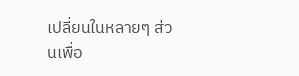เปลี่ยนในหลายๆ ส่วนเพื่อ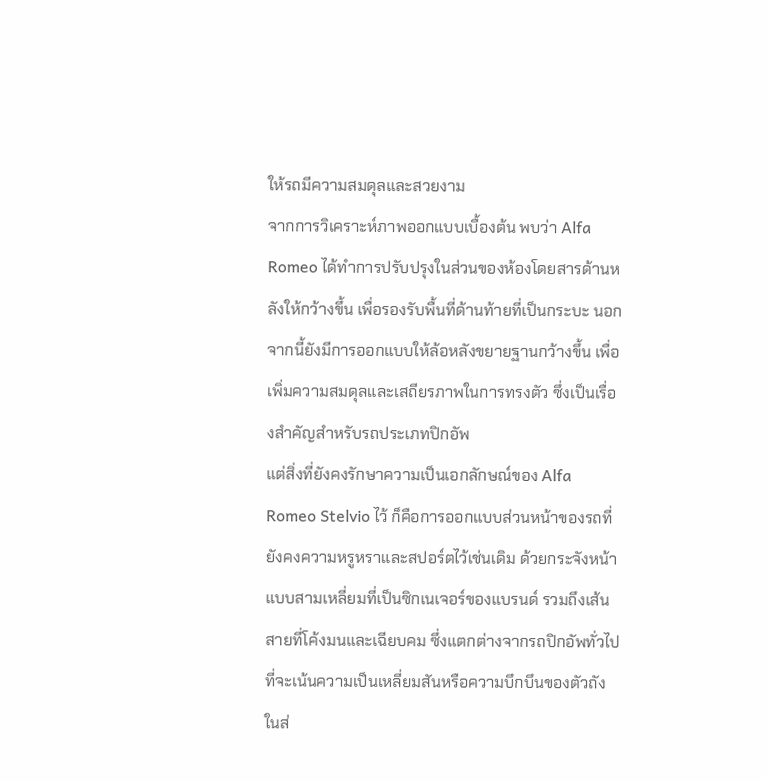ให้รถมีความสมดุลและสวยงาม
จากการวิเคราะห์ภาพออกแบบเบื้องต้น พบว่า Alfa Romeo ได้ทำการปรับปรุงในส่วนของห้องโดยสารด้านหลังให้กว้างขึ้น เพื่อรองรับพื้นที่ด้านท้ายที่เป็นกระบะ นอกจากนี้ยังมีการออกแบบให้ล้อหลังขยายฐานกว้างขึ้น เพื่อเพิ่มความสมดุลและเสถียรภาพในการทรงตัว ซึ่งเป็นเรื่องสำคัญสำหรับรถประเภทปิกอัพ
แต่สิ่งที่ยังคงรักษาความเป็นเอกลักษณ์ของ Alfa Romeo Stelvio ไว้ ก็คือการออกแบบส่วนหน้าของรถที่ยังคงความหรูหราและสปอร์ตไว้เช่นเดิม ด้วยกระจังหน้าแบบสามเหลี่ยมที่เป็นซิกเนเจอร์ของแบรนด์ รวมถึงเส้นสายที่โค้งมนและเฉียบคม ซึ่งแตกต่างจากรถปิกอัพทั่วไปที่จะเน้นความเป็นเหลี่ยมสันหรือความบึกบึนของตัวถัง
ในส่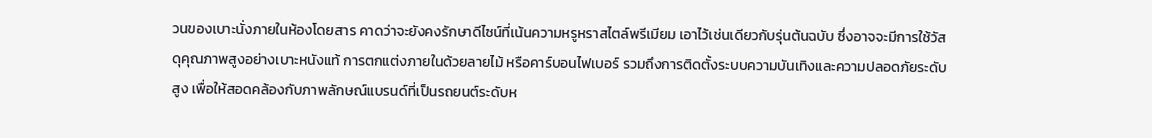วนของเบาะนั่งภายในห้องโดยสาร คาดว่าจะยังคงรักษาดีไซน์ที่เน้นความหรูหราสไตล์พรีเมียม เอาไว้เช่นเดียวกับรุ่นต้นฉบับ ซึ่งอาจจะมีการใช้วัสดุคุณภาพสูงอย่างเบาะหนังแท้ การตกแต่งภายในด้วยลายไม้ หรือคาร์บอนไฟเบอร์ รวมถึงการติดตั้งระบบความบันเทิงและความปลอดภัยระดับสูง เพื่อให้สอดคล้องกับภาพลักษณ์แบรนด์ที่เป็นรถยนต์ระดับห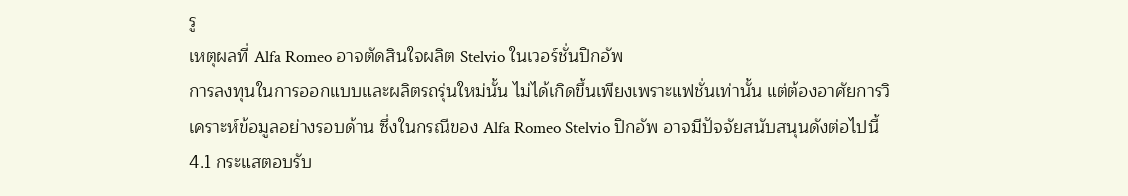รู
เหตุผลที่ Alfa Romeo อาจตัดสินใจผลิต Stelvio ในเวอร์ชั่นปิกอัพ
การลงทุนในการออกแบบและผลิตรถรุ่นใหม่นั้น ไม่ได้เกิดขึ้นเพียงเพราะแฟชั่นเท่านั้น แต่ต้องอาศัยการวิเคราะห์ข้อมูลอย่างรอบด้าน ซึ่งในกรณีของ Alfa Romeo Stelvio ปิกอัพ อาจมีปัจจัยสนับสนุนดังต่อไปนี้
4.1 กระแสตอบรับ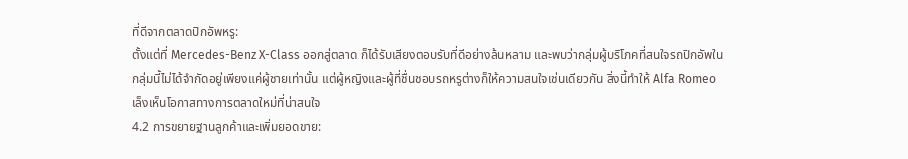ที่ดีจากตลาดปิกอัพหรู:
ตั้งแต่ที่ Mercedes-Benz X-Class ออกสู่ตลาด ก็ได้รับเสียงตอบรับที่ดีอย่างล้นหลาม และพบว่ากลุ่มผู้บริโภคที่สนใจรถปิกอัพในกลุ่มนี้ไม่ได้จำกัดอยู่เพียงแค่ผู้ชายเท่านั้น แต่ผู้หญิงและผู้ที่ชื่นชอบรถหรูต่างก็ให้ความสนใจเช่นเดียวกัน สิ่งนี้ทำให้ Alfa Romeo เล็งเห็นโอกาสทางการตลาดใหม่ที่น่าสนใจ
4.2 การขยายฐานลูกค้าและเพิ่มยอดขาย: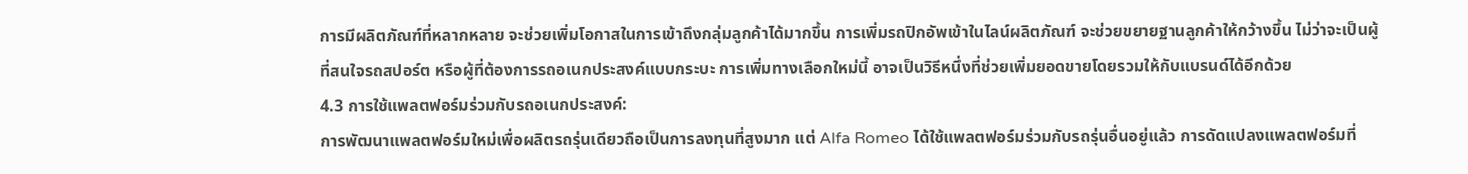การมีผลิตภัณฑ์ที่หลากหลาย จะช่วยเพิ่มโอกาสในการเข้าถึงกลุ่มลูกค้าได้มากขึ้น การเพิ่มรถปิกอัพเข้าในไลน์ผลิตภัณฑ์ จะช่วยขยายฐานลูกค้าให้กว้างขึ้น ไม่ว่าจะเป็นผู้ที่สนใจรถสปอร์ต หรือผู้ที่ต้องการรถอเนกประสงค์แบบกระบะ การเพิ่มทางเลือกใหม่นี้ อาจเป็นวิธีหนึ่งที่ช่วยเพิ่มยอดขายโดยรวมให้กับแบรนด์ได้อีกด้วย
4.3 การใช้แพลตฟอร์มร่วมกับรถอเนกประสงค์:
การพัฒนาแพลตฟอร์มใหม่เพื่อผลิตรถรุ่นเดียวถือเป็นการลงทุนที่สูงมาก แต่ Alfa Romeo ได้ใช้แพลตฟอร์มร่วมกับรถรุ่นอื่นอยู่แล้ว การดัดแปลงแพลตฟอร์มที่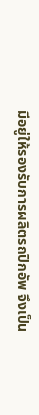มีอยู่ให้รองรับการผลิตรถปิกอัพ จึงเป็น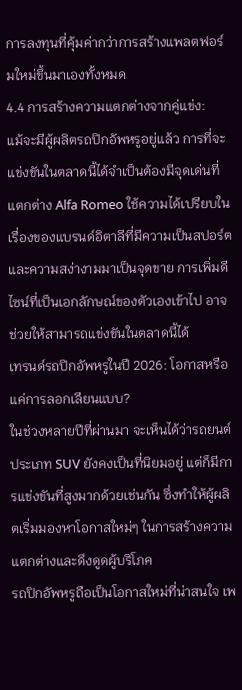การลงทุนที่คุ้มค่ากว่าการสร้างแพลตฟอร์มใหม่ขึ้นมาเองทั้งหมด
4.4 การสร้างความแตกต่างจากคู่แข่ง:
แม้จะมีผู้ผลิตรถปิกอัพหรูอยู่แล้ว การที่จะแข่งขันในตลาดนี้ได้จำเป็นต้องมีจุดเด่นที่แตกต่าง Alfa Romeo ใช้ความได้เปรียบในเรื่องของแบรนด์อิตาลีที่มีความเป็นสปอร์ตและความสง่างามมาเป็นจุดขาย การเพิ่มดีไซน์ที่เป็นเอกลักษณ์ของตัวเองเข้าไป อาจช่วยให้สามารถแข่งขันในตลาดนี้ได้
เทรนด์รถปิกอัพหรูในปี 2026: โอกาสหรือแค่การลอกเลียนแบบ?
ในช่วงหลายปีที่ผ่านมา จะเห็นได้ว่ารถยนต์ประเภท SUV ยังคงเป็นที่นิยมอยู่ แต่ก็มีการแข่งขันที่สูงมากด้วยเช่นกัน ซึ่งทำให้ผู้ผลิตเริ่มมองหาโอกาสใหม่ๆ ในการสร้างความแตกต่างและดึงดูดผู้บริโภค
รถปิกอัพหรูถือเป็นโอกาสใหม่ที่น่าสนใจ เพ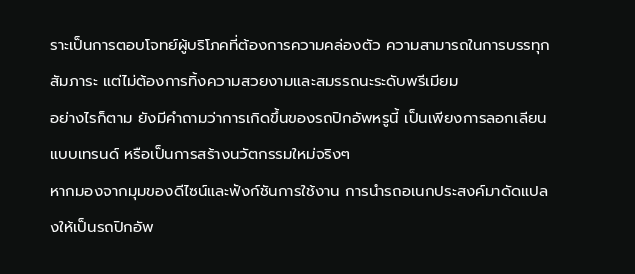ราะเป็นการตอบโจทย์ผู้บริโภคที่ต้องการความคล่องตัว ความสามารถในการบรรทุกสัมภาระ แต่ไม่ต้องการทิ้งความสวยงามและสมรรถนะระดับพรีเมียม
อย่างไรก็ตาม ยังมีคำถามว่าการเกิดขึ้นของรถปิกอัพหรูนี้ เป็นเพียงการลอกเลียนแบบเทรนด์ หรือเป็นการสร้างนวัตกรรมใหม่จริงๆ
หากมองจากมุมของดีไซน์และฟังก์ชันการใช้งาน การนำรถอเนกประสงค์มาดัดแปลงให้เป็นรถปิกอัพ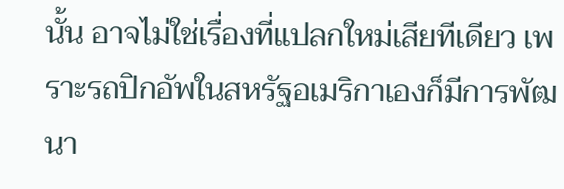นั้น อาจไม่ใช่เรื่องที่แปลกใหม่เสียทีเดียว เพราะรถปิกอัพในสหรัฐอเมริกาเองก็มีการพัฒนา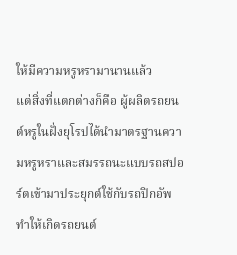ให้มีความหรูหรามานานแล้ว
แต่สิ่งที่แตกต่างก็คือ ผู้ผลิตรถยนต์หรูในฝั่งยุโรปได้นำมาตรฐานความหรูหราและสมรรถนะแบบรถสปอร์ตเข้ามาประยุกต์ใช้กับรถปิกอัพ ทำให้เกิดรถยนต์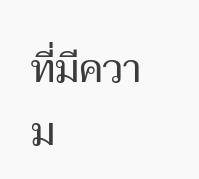ที่มีความ